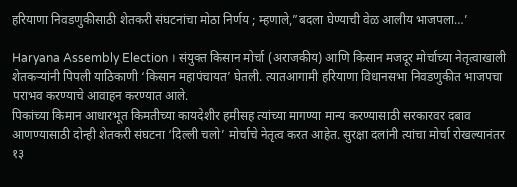हरियाणा निवडणुकीसाठी शेतकरी संघटनांचा मोठा निर्णय ; म्हणाले,”बदला घेण्याची वेळ आलीय भाजपला…’

Haryana Assembly Election । संयुक्त किसान मोर्चा (अराजकीय) आणि किसान मजदूर मोर्चाच्या नेतृत्वाखाली शेतकऱ्यांनी पिपली याठिकाणी ‘किसान महापंचायत’ घेतली. त्यातआगामी हरियाणा विधानसभा निवडणुकीत भाजपचा पराभव करण्याचे आवाहन करण्यात आले.
पिकांच्या किमान आधारभूत किमतीच्या कायदेशीर हमीसह त्यांच्या मागण्या मान्य करण्यासाठी सरकारवर दबाव आणण्यासाठी दोन्ही शेतकरी संघटना ‘दिल्ली चलो’ मोर्चाचे नेतृत्व करत आहेत. सुरक्षा दलांनी त्यांचा मोर्चा रोखल्यानंतर १३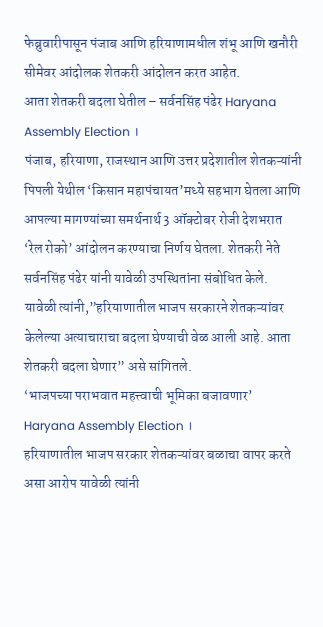फेब्रुवारीपासून पंजाब आणि हरियाणामधील शंभू आणि खनौरी सीमेवर आंदोलक शेतकरी आंदोलन करत आहेत.
आता शेतकरी बदला घेतील – सर्वनसिंह पंढेर Haryana Assembly Election ।
पंजाब, हरियाणा, राजस्थान आणि उत्तर प्रदेशातील शेतकऱ्यांनी पिपली येथील ‘किसान महापंचायत’मध्ये सहभाग घेतला आणि आपल्या मागण्यांच्या समर्थनार्थ 3 ऑक्टोबर रोजी देशभरात ‘रेल रोको’ आंदोलन करण्याचा निर्णय घेतला. शेतकरी नेते सर्वनसिंह पंढेर यांनी यावेळी उपस्थितांना संबोधित केले. यावेळी त्यांनी,”हरियाणातील भाजप सरकारने शेतकऱ्यांवर केलेल्या अत्याचाराचा बदला घेण्याची वेळ आली आहे. आता शेतकरी बदला घेणार” असे सांगितले.
‘भाजपच्या पराभवात महत्त्वाची भूमिका बजावणार’ Haryana Assembly Election ।
हरियाणातील भाजप सरकार शेतकऱ्यांवर बळाचा वापर करते असा आरोप यावेळी त्यांनी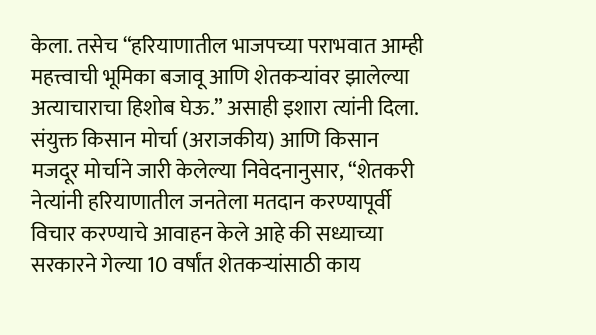केला. तसेच “हरियाणातील भाजपच्या पराभवात आम्ही महत्त्वाची भूमिका बजावू आणि शेतकऱ्यांवर झालेल्या अत्याचाराचा हिशोब घेऊ.” असाही इशारा त्यांनी दिला. संयुक्त किसान मोर्चा (अराजकीय) आणि किसान मजदूर मोर्चाने जारी केलेल्या निवेदनानुसार, “शेतकरी नेत्यांनी हरियाणातील जनतेला मतदान करण्यापूर्वी विचार करण्याचे आवाहन केले आहे की सध्याच्या सरकारने गेल्या 10 वर्षांत शेतकऱ्यांसाठी काय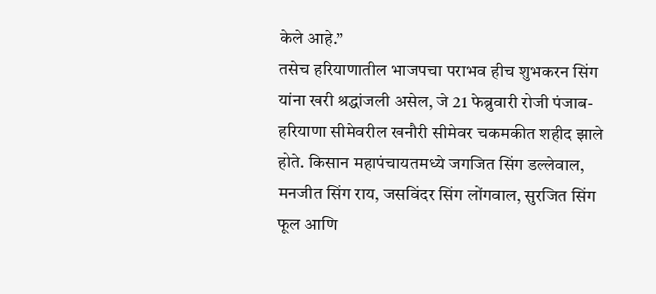केले आहे.”
तसेच हरियाणातील भाजपचा पराभव हीच शुभकरन सिंग यांना खरी श्रद्धांजली असेल, जे 21 फेब्रुवारी रोजी पंजाब-हरियाणा सीमेवरील खनौरी सीमेवर चकमकीत शहीद झाले होते. किसान महापंचायतमध्ये जगजित सिंग डल्लेवाल, मनजीत सिंग राय, जसविंदर सिंग लोंगवाल, सुरजित सिंग फूल आणि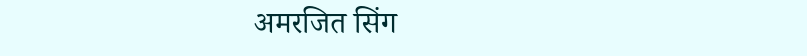अमरजित सिंग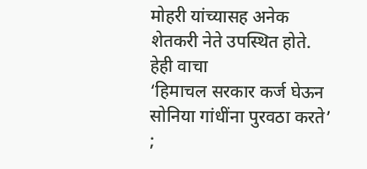मोहरी यांच्यासह अनेक शेतकरी नेते उपस्थित होते.
हेही वाचा
‘हिमाचल सरकार कर्ज घेऊन सोनिया गांधींना पुरवठा करते’ ;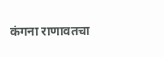कंगना राणावतचा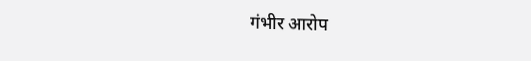गंभीर आरोप